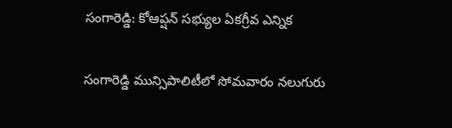సంగారెడ్డి: కోఆప్షన్ సభ్యుల ఏకగ్రీవ ఎన్నిక

సంగారెడ్డి మున్సిపాలిటీలో సోమవారం నలుగురు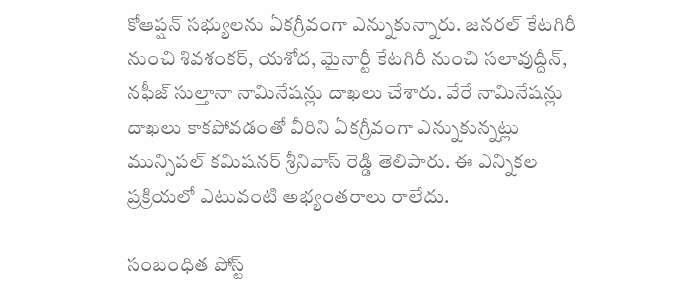కోఆప్షన్ సభ్యులను ఏకగ్రీవంగా ఎన్నుకున్నారు. జనరల్ కేటగిరీ నుంచి శివశంకర్, యశోద, మైనార్టీ కేటగిరీ నుంచి సలావుద్దీన్, నఫీజ్ సుల్తానా నామినేషన్లు దాఖలు చేశారు. వేరే నామినేషన్లు దాఖలు కాకపోవడంతో వీరిని ఏకగ్రీవంగా ఎన్నుకున్నట్లు మున్సిపల్ కమిషనర్ శ్రీనివాస్ రెడ్డి తెలిపారు. ఈ ఎన్నికల ప్రక్రియలో ఎటువంటి అభ్యంతరాలు రాలేదు.

సంబంధిత పోస్ట్